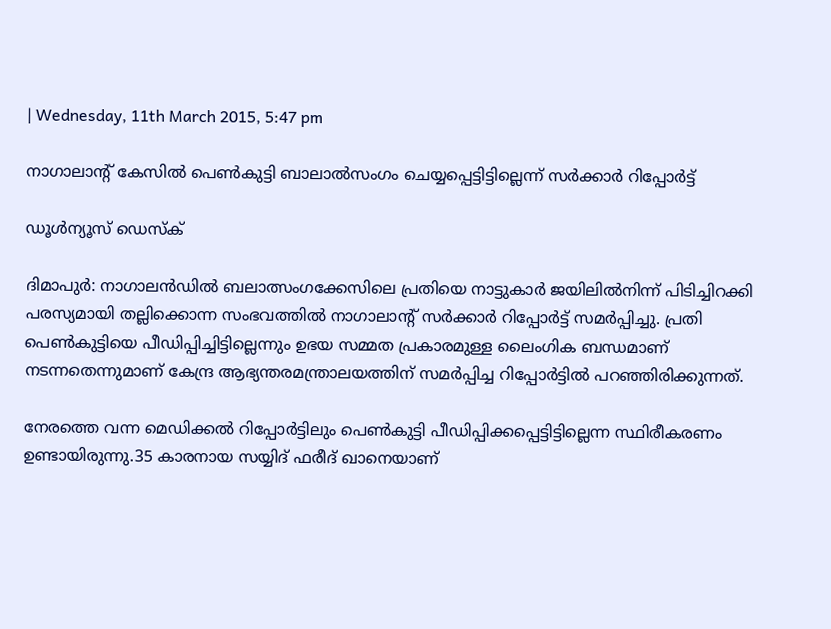| Wednesday, 11th March 2015, 5:47 pm

നാഗാലാന്റ് കേസില്‍ പെണ്‍കുട്ടി ബാലാല്‍സംഗം ചെയ്യപ്പെട്ടിട്ടില്ലെന്ന് സര്‍ക്കാര്‍ റിപ്പോര്‍ട്ട്

ഡൂള്‍ന്യൂസ് ഡെസ്‌ക്

ദിമാപുര്‍: നാഗാലന്‍ഡില്‍ ബലാത്സംഗക്കേസിലെ പ്രതിയെ നാട്ടുകാര്‍ ജയിലില്‍നിന്ന് പിടിച്ചിറക്കി പരസ്യമായി തല്ലിക്കൊന്ന സംഭവത്തില്‍ നാഗാലാന്റ് സര്‍ക്കാര്‍ റിപ്പോര്‍ട്ട് സമര്‍പ്പിച്ചു. പ്രതി പെണ്‍കുട്ടിയെ പീഡിപ്പിച്ചിട്ടില്ലെന്നും ഉഭയ സമ്മത പ്രകാരമുള്ള ലൈംഗിക ബന്ധമാണ് നടന്നതെന്നുമാണ് കേന്ദ്ര ആഭ്യന്തരമന്ത്രാലയത്തിന് സമര്‍പ്പിച്ച റിപ്പോര്‍ട്ടില്‍ പറഞ്ഞിരിക്കുന്നത്.

നേരത്തെ വന്ന മെഡിക്കല്‍ റിപ്പോര്‍ട്ടിലും പെണ്‍കുട്ടി പീഡിപ്പിക്കപ്പെട്ടിട്ടില്ലെന്ന സ്ഥിരീകരണം ഉണ്ടായിരുന്നു.35 കാരനായ സയ്യിദ് ഫരീദ് ഖാനെയാണ്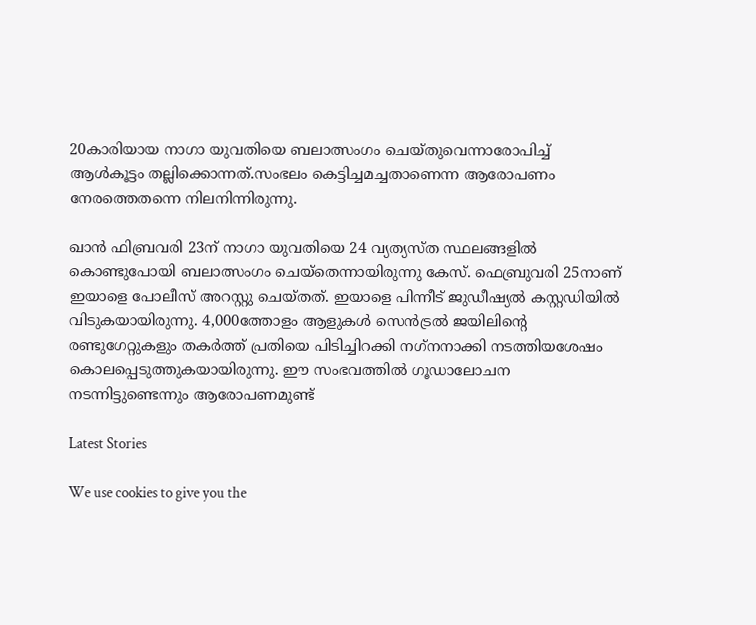20കാരിയായ നാഗാ യുവതിയെ ബലാത്സംഗം ചെയ്തുവെന്നാരോപിച്ച് ആള്‍കൂട്ടം തല്ലിക്കൊന്നത്.സംഭലം കെട്ടിച്ചമച്ചതാണെന്ന ആരോപണം നേരത്തെതന്നെ നിലനിന്നിരുന്നു.

ഖാന്‍ ഫിബ്രവരി 23ന് നാഗാ യുവതിയെ 24 വ്യത്യസ്ത സ്ഥലങ്ങളില്‍ കൊണ്ടുപോയി ബലാത്സംഗം ചെയ്‌തെന്നായിരുന്നു കേസ്. ഫെബ്രുവരി 25നാണ് ഇയാളെ പോലീസ് അറസ്റ്റു ചെയ്തത്. ഇയാളെ പിന്നീട് ജുഡീഷ്യല്‍ കസ്റ്റഡിയില്‍ വിടുകയായിരുന്നു. 4,000ത്തോളം ആളുകള്‍ സെന്‍ട്രല്‍ ജയിലിന്റെ രണ്ടുഗേറ്റുകളും തകര്‍ത്ത് പ്രതിയെ പിടിച്ചിറക്കി നഗ്‌നനാക്കി നടത്തിയശേഷം കൊലപ്പെടുത്തുകയായിരുന്നു. ഈ സംഭവത്തില്‍ ഗൂഡാലോചന നടന്നിട്ടുണ്ടെന്നും ആരോപണമുണ്ട്‌

Latest Stories

We use cookies to give you the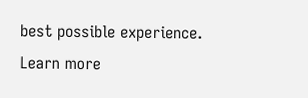best possible experience. Learn more